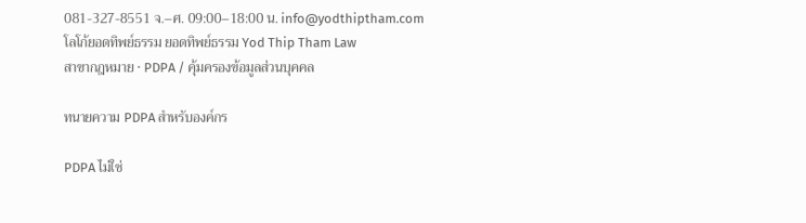081-327-8551 จ.–ศ. 09:00–18:00 น. info@yodthiptham.com
โลโก้ยอดทิพย์ธรรม ยอดทิพย์ธรรม Yod Thip Tham Law
สาขากฎหมาย · PDPA / คุ้มครองข้อมูลส่วนบุคคล

ทนายความ PDPA สำหรับองค์กร

PDPA ไม่ใช่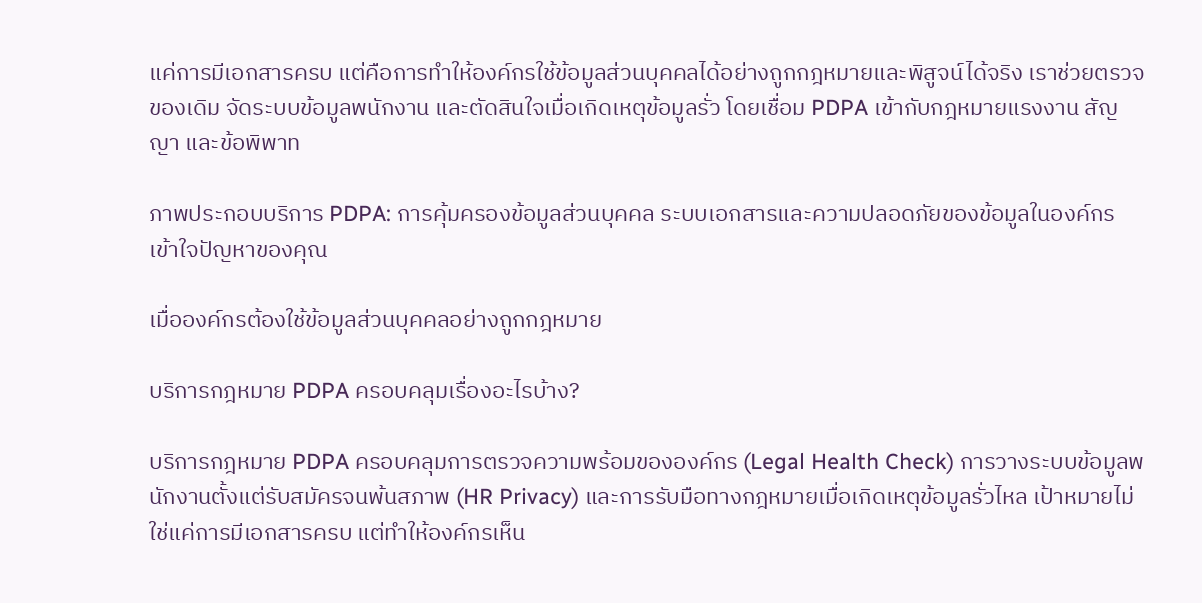แค่การมีเอกสารครบ แต่คือการทำให้องค์กรใช้ข้อมูลส่วนบุคคลได้อย่างถูกกฎหมายและพิสูจน์ได้จริง เราช่วยตรวจของเดิม จัดระบบข้อมูลพนักงาน และตัดสินใจเมื่อเกิดเหตุข้อมูลรั่ว โดยเชื่อม PDPA เข้ากับกฎหมายแรงงาน สัญญา และข้อพิพาท

ภาพประกอบบริการ PDPA: การคุ้มครองข้อมูลส่วนบุคคล ระบบเอกสารและความปลอดภัยของข้อมูลในองค์กร
เข้าใจปัญหาของคุณ

เมื่อองค์กรต้องใช้ข้อมูลส่วนบุคคลอย่างถูกกฎหมาย

บริการกฎหมาย PDPA ครอบคลุมเรื่องอะไรบ้าง?

บริการกฎหมาย PDPA ครอบคลุมการตรวจความพร้อมขององค์กร (Legal Health Check) การวางระบบข้อมูลพนักงานตั้งแต่รับสมัครจนพ้นสภาพ (HR Privacy) และการรับมือทางกฎหมายเมื่อเกิดเหตุข้อมูลรั่วไหล เป้าหมายไม่ใช่แค่การมีเอกสารครบ แต่ทำให้องค์กรเห็น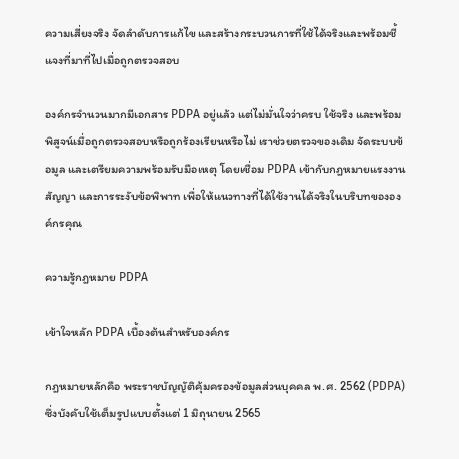ความเสี่ยงจริง จัดลำดับการแก้ไข และสร้างกระบวนการที่ใช้ได้จริงและพร้อมชี้แจงที่มาที่ไปเมื่อถูกตรวจสอบ

องค์กรจำนวนมากมีเอกสาร PDPA อยู่แล้ว แต่ไม่มั่นใจว่าครบ ใช้จริง และพร้อมพิสูจน์เมื่อถูกตรวจสอบหรือถูกร้องเรียนหรือไม่ เราช่วยตรวจของเดิม จัดระบบข้อมูล และเตรียมความพร้อมรับมือเหตุ โดยเชื่อม PDPA เข้ากับกฎหมายแรงงาน สัญญา และการระงับข้อพิพาท เพื่อให้แนวทางที่ได้ใช้งานได้จริงในบริบทขององค์กรคุณ

ความรู้กฎหมาย PDPA

เข้าใจหลัก PDPA เบื้องต้นสำหรับองค์กร

กฎหมายหลักคือ พระราชบัญญัติคุ้มครองข้อมูลส่วนบุคคล พ.ศ. 2562 (PDPA) ซึ่งบังคับใช้เต็มรูปแบบตั้งแต่ 1 มิถุนายน 2565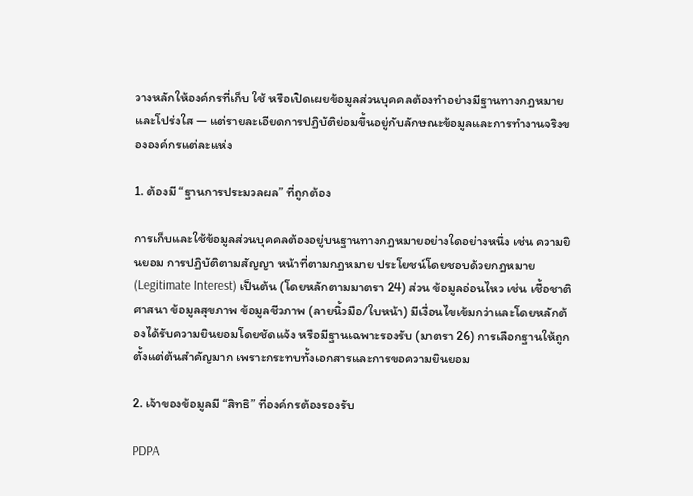วางหลักให้องค์กรที่เก็บ ใช้ หรือเปิดเผยข้อมูลส่วนบุคคลต้องทำอย่างมีฐานทางกฎหมายและโปร่งใส — แต่รายละเอียดการปฏิบัติย่อมขึ้นอยู่กับลักษณะข้อมูลและการทำงานจริงขององค์กรแต่ละแห่ง

1. ต้องมี “ฐานการประมวลผล” ที่ถูกต้อง

การเก็บและใช้ข้อมูลส่วนบุคคลต้องอยู่บนฐานทางกฎหมายอย่างใดอย่างหนึ่ง เช่น ความยินยอม การปฏิบัติตามสัญญา หน้าที่ตามกฎหมาย ประโยชน์โดยชอบด้วยกฎหมาย (Legitimate Interest) เป็นต้น (โดยหลักตามมาตรา 24) ส่วน ข้อมูลอ่อนไหว เช่น เชื้อชาติ ศาสนา ข้อมูลสุขภาพ ข้อมูลชีวภาพ (ลายนิ้วมือ/ใบหน้า) มีเงื่อนไขเข้มกว่าและโดยหลักต้องได้รับความยินยอมโดยชัดแจ้ง หรือมีฐานเฉพาะรองรับ (มาตรา 26) การเลือกฐานให้ถูกตั้งแต่ต้นสำคัญมาก เพราะกระทบทั้งเอกสารและการขอความยินยอม

2. เจ้าของข้อมูลมี “สิทธิ” ที่องค์กรต้องรองรับ

PDPA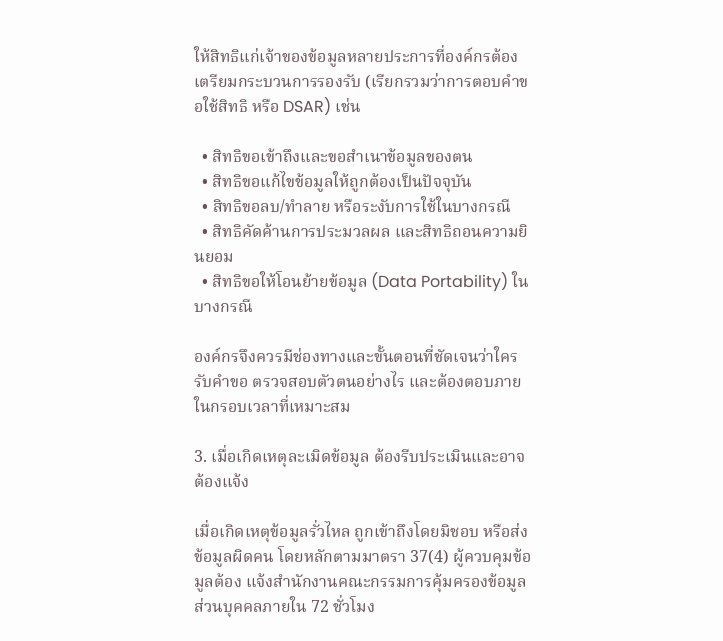ให้สิทธิแก่เจ้าของข้อมูลหลายประการที่องค์กรต้องเตรียมกระบวนการรองรับ (เรียกรวมว่าการตอบคำขอใช้สิทธิ หรือ DSAR) เช่น

  • สิทธิขอเข้าถึงและขอสำเนาข้อมูลของตน
  • สิทธิขอแก้ไขข้อมูลให้ถูกต้องเป็นปัจจุบัน
  • สิทธิขอลบ/ทำลาย หรือระงับการใช้ในบางกรณี
  • สิทธิคัดค้านการประมวลผล และสิทธิถอนความยินยอม
  • สิทธิขอให้โอนย้ายข้อมูล (Data Portability) ในบางกรณี

องค์กรจึงควรมีช่องทางและขั้นตอนที่ชัดเจนว่าใครรับคำขอ ตรวจสอบตัวตนอย่างไร และต้องตอบภายในกรอบเวลาที่เหมาะสม

3. เมื่อเกิดเหตุละเมิดข้อมูล ต้องรีบประเมินและอาจต้องแจ้ง

เมื่อเกิดเหตุข้อมูลรั่วไหล ถูกเข้าถึงโดยมิชอบ หรือส่งข้อมูลผิดคน โดยหลักตามมาตรา 37(4) ผู้ควบคุมข้อมูลต้อง แจ้งสำนักงานคณะกรรมการคุ้มครองข้อมูลส่วนบุคคลภายใน 72 ชั่วโมง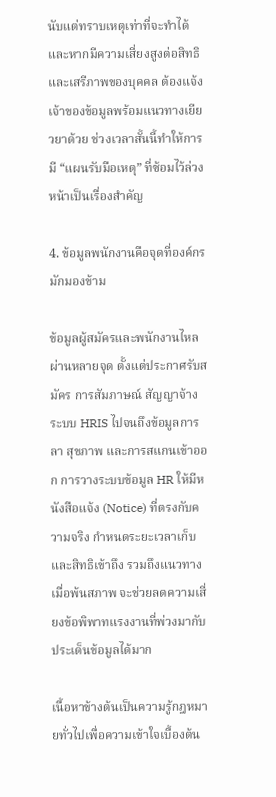นับแต่ทราบเหตุเท่าที่จะทำได้ และหากมีความเสี่ยงสูงต่อสิทธิและเสรีภาพของบุคคล ต้องแจ้งเจ้าของข้อมูลพร้อมแนวทางเยียวยาด้วย ช่วงเวลาสั้นนี้ทำให้การมี “แผนรับมือเหตุ” ที่ซ้อมไว้ล่วงหน้าเป็นเรื่องสำคัญ

4. ข้อมูลพนักงานคือจุดที่องค์กรมักมองข้าม

ข้อมูลผู้สมัครและพนักงานไหลผ่านหลายจุด ตั้งแต่ประกาศรับสมัคร การสัมภาษณ์ สัญญาจ้าง ระบบ HRIS ไปจนถึงข้อมูลการลา สุขภาพ และการสแกนเข้าออก การวางระบบข้อมูล HR ให้มีหนังสือแจ้ง (Notice) ที่ตรงกับความจริง กำหนดระยะเวลาเก็บและสิทธิเข้าถึง รวมถึงแนวทางเมื่อพ้นสภาพ จะช่วยลดความเสี่ยงข้อพิพาทแรงงานที่พ่วงมากับประเด็นข้อมูลได้มาก

เนื้อหาข้างต้นเป็นความรู้กฎหมายทั่วไปเพื่อความเข้าใจเบื้องต้น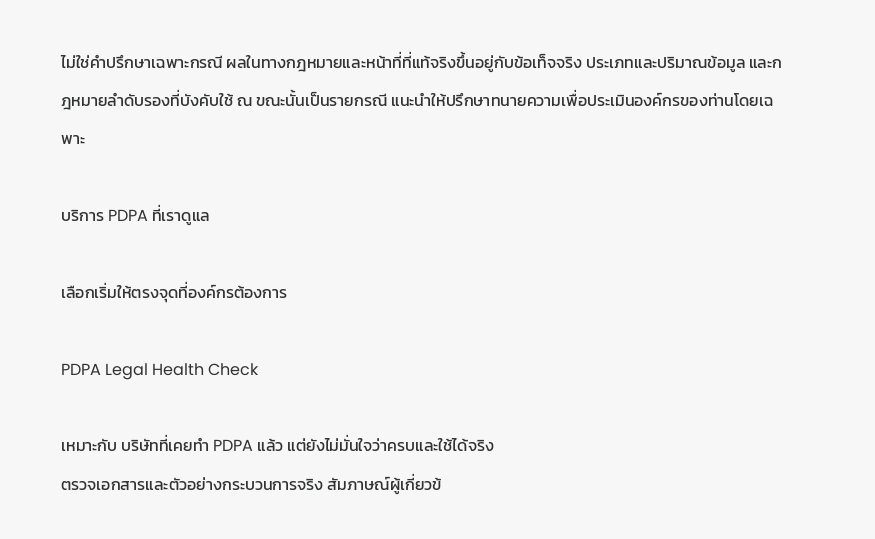ไม่ใช่คำปรึกษาเฉพาะกรณี ผลในทางกฎหมายและหน้าที่ที่แท้จริงขึ้นอยู่กับข้อเท็จจริง ประเภทและปริมาณข้อมูล และกฎหมายลำดับรองที่บังคับใช้ ณ ขณะนั้นเป็นรายกรณี แนะนำให้ปรึกษาทนายความเพื่อประเมินองค์กรของท่านโดยเฉพาะ

บริการ PDPA ที่เราดูแล

เลือกเริ่มให้ตรงจุดที่องค์กรต้องการ

PDPA Legal Health Check

เหมาะกับ บริษัทที่เคยทำ PDPA แล้ว แต่ยังไม่มั่นใจว่าครบและใช้ได้จริง
ตรวจเอกสารและตัวอย่างกระบวนการจริง สัมภาษณ์ผู้เกี่ยวข้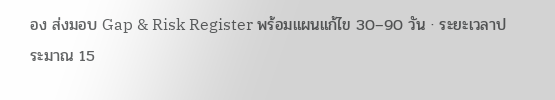อง ส่งมอบ Gap & Risk Register พร้อมแผนแก้ไข 30–90 วัน · ระยะเวลาประมาณ 15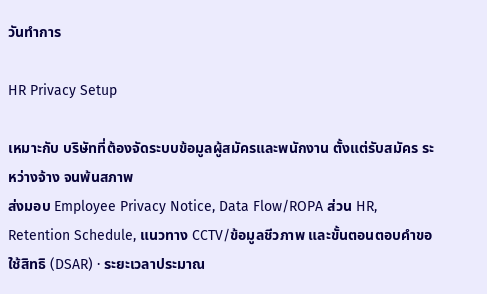วันทำการ

HR Privacy Setup

เหมาะกับ บริษัทที่ต้องจัดระบบข้อมูลผู้สมัครและพนักงาน ตั้งแต่รับสมัคร ระหว่างจ้าง จนพ้นสภาพ
ส่งมอบ Employee Privacy Notice, Data Flow/ROPA ส่วน HR, Retention Schedule, แนวทาง CCTV/ข้อมูลชีวภาพ และขั้นตอนตอบคำขอใช้สิทธิ (DSAR) · ระยะเวลาประมาณ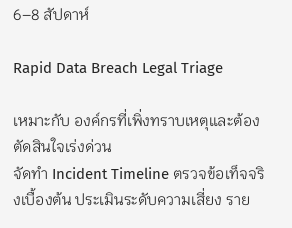6–8 สัปดาห์

Rapid Data Breach Legal Triage

เหมาะกับ องค์กรที่เพิ่งทราบเหตุและต้องตัดสินใจเร่งด่วน
จัดทำ Incident Timeline ตรวจข้อเท็จจริงเบื้องต้น ประเมินระดับความเสี่ยง ราย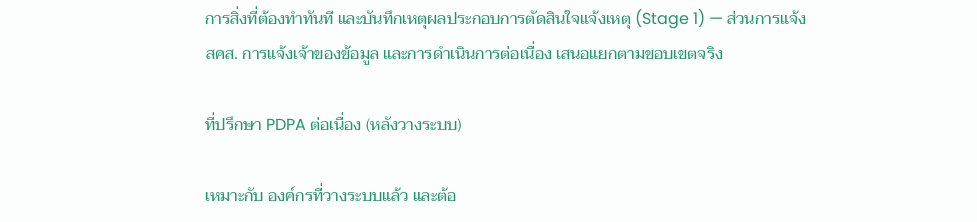การสิ่งที่ต้องทำทันที และบันทึกเหตุผลประกอบการตัดสินใจแจ้งเหตุ (Stage 1) — ส่วนการแจ้ง สคส. การแจ้งเจ้าของข้อมูล และการดำเนินการต่อเนื่อง เสนอแยกตามขอบเขตจริง

ที่ปรึกษา PDPA ต่อเนื่อง (หลังวางระบบ)

เหมาะกับ องค์กรที่วางระบบแล้ว และต้อ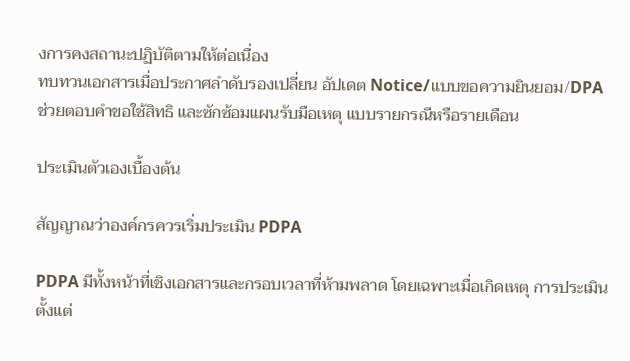งการคงสถานะปฏิบัติตามให้ต่อเนื่อง
ทบทวนเอกสารเมื่อประกาศลำดับรองเปลี่ยน อัปเดต Notice/แบบขอความยินยอม/DPA ช่วยตอบคำขอใช้สิทธิ และซักซ้อมแผนรับมือเหตุ แบบรายกรณีหรือรายเดือน

ประเมินตัวเองเบื้องต้น

สัญญาณว่าองค์กรควรเริ่มประเมิน PDPA

PDPA มีทั้งหน้าที่เชิงเอกสารและกรอบเวลาที่ห้ามพลาด โดยเฉพาะเมื่อเกิดเหตุ การประเมินตั้งแต่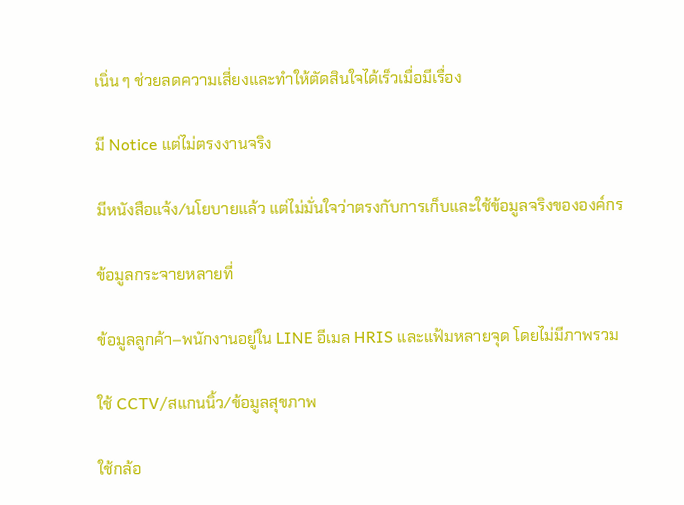เนิ่น ๆ ช่วยลดความเสี่ยงและทำให้ตัดสินใจได้เร็วเมื่อมีเรื่อง

มี Notice แต่ไม่ตรงงานจริง

มีหนังสือแจ้ง/นโยบายแล้ว แต่ไม่มั่นใจว่าตรงกับการเก็บและใช้ข้อมูลจริงขององค์กร

ข้อมูลกระจายหลายที่

ข้อมูลลูกค้า–พนักงานอยู่ใน LINE อีเมล HRIS และแฟ้มหลายจุด โดยไม่มีภาพรวม

ใช้ CCTV/สแกนนิ้ว/ข้อมูลสุขภาพ

ใช้กล้อ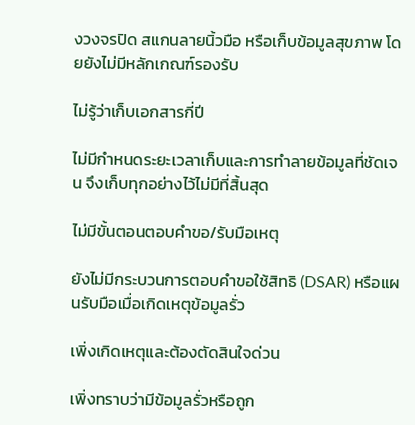งวงจรปิด สแกนลายนิ้วมือ หรือเก็บข้อมูลสุขภาพ โดยยังไม่มีหลักเกณฑ์รองรับ

ไม่รู้ว่าเก็บเอกสารกี่ปี

ไม่มีกำหนดระยะเวลาเก็บและการทำลายข้อมูลที่ชัดเจน จึงเก็บทุกอย่างไว้ไม่มีที่สิ้นสุด

ไม่มีขั้นตอนตอบคำขอ/รับมือเหตุ

ยังไม่มีกระบวนการตอบคำขอใช้สิทธิ (DSAR) หรือแผนรับมือเมื่อเกิดเหตุข้อมูลรั่ว

เพิ่งเกิดเหตุและต้องตัดสินใจด่วน

เพิ่งทราบว่ามีข้อมูลรั่วหรือถูก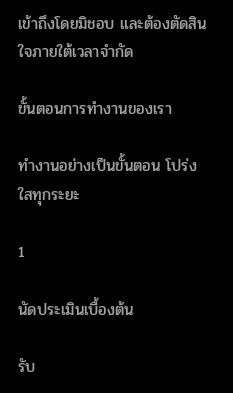เข้าถึงโดยมิชอบ และต้องตัดสินใจภายใต้เวลาจำกัด

ขั้นตอนการทำงานของเรา

ทำงานอย่างเป็นขั้นตอน โปร่งใสทุกระยะ

1

นัดประเมินเบื้องต้น

รับ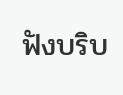ฟังบริบ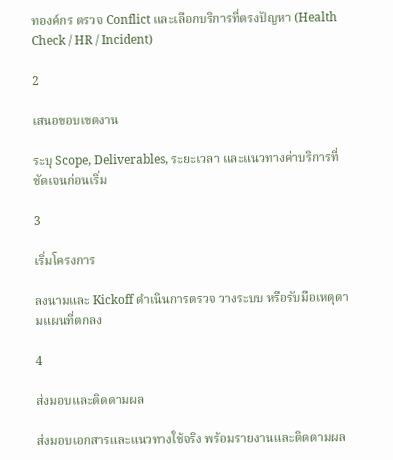ทองค์กร ตรวจ Conflict และเลือกบริการที่ตรงปัญหา (Health Check / HR / Incident)

2

เสนอขอบเขตงาน

ระบุ Scope, Deliverables, ระยะเวลา และแนวทางค่าบริการที่ชัดเจนก่อนเริ่ม

3

เริ่มโครงการ

ลงนามและ Kickoff ดำเนินการตรวจ วางระบบ หรือรับมือเหตุตามแผนที่ตกลง

4

ส่งมอบและติดตามผล

ส่งมอบเอกสารและแนวทางใช้จริง พร้อมรายงานและติดตามผล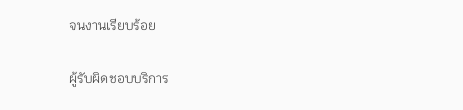จนงานเรียบร้อย

ผู้รับผิดชอบบริการ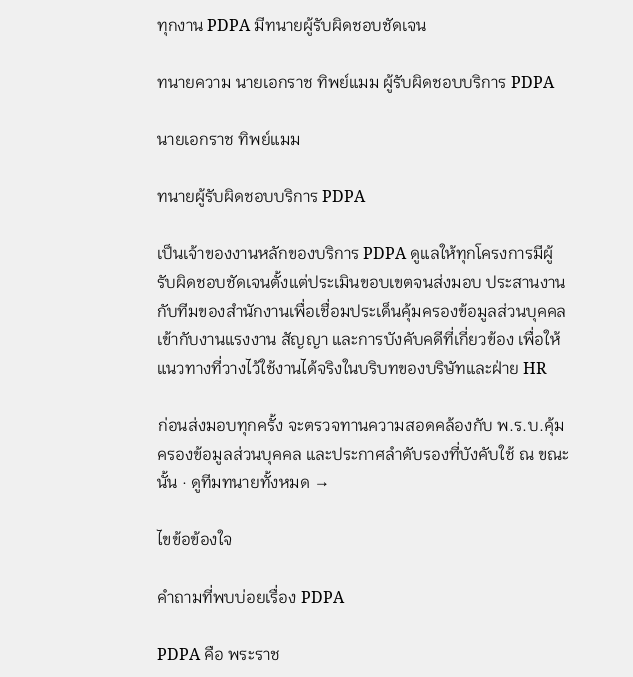ทุกงาน PDPA มีทนายผู้รับผิดชอบชัดเจน

ทนายความ นายเอกราช ทิพย์แมม ผู้รับผิดชอบบริการ PDPA

นายเอกราช ทิพย์แมม

ทนายผู้รับผิดชอบบริการ PDPA

เป็นเจ้าของงานหลักของบริการ PDPA ดูแลให้ทุกโครงการมีผู้รับผิดชอบชัดเจนตั้งแต่ประเมินขอบเขตจนส่งมอบ ประสานงานกับทีมของสำนักงานเพื่อเชื่อมประเด็นคุ้มครองข้อมูลส่วนบุคคลเข้ากับงานแรงงาน สัญญา และการบังคับคดีที่เกี่ยวข้อง เพื่อให้แนวทางที่วางไว้ใช้งานได้จริงในบริบทของบริษัทและฝ่าย HR

ก่อนส่งมอบทุกครั้ง จะตรวจทานความสอดคล้องกับ พ.ร.บ.คุ้มครองข้อมูลส่วนบุคคล และประกาศลำดับรองที่บังคับใช้ ณ ขณะนั้น · ดูทีมทนายทั้งหมด →

ไขข้อข้องใจ

คำถามที่พบบ่อยเรื่อง PDPA

PDPA คือ พระราช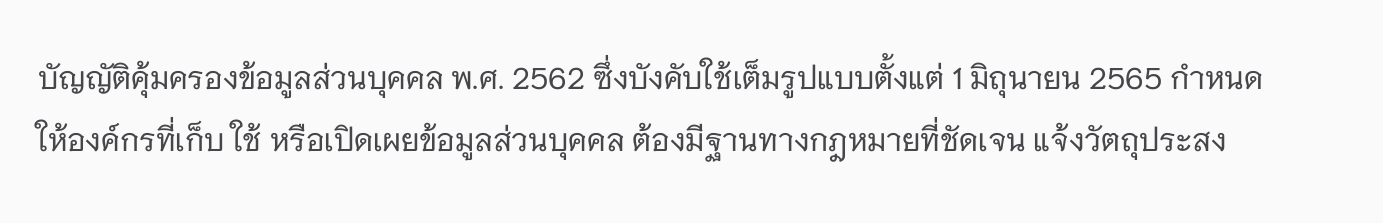บัญญัติคุ้มครองข้อมูลส่วนบุคคล พ.ศ. 2562 ซึ่งบังคับใช้เต็มรูปแบบตั้งแต่ 1 มิถุนายน 2565 กำหนดให้องค์กรที่เก็บ ใช้ หรือเปิดเผยข้อมูลส่วนบุคคล ต้องมีฐานทางกฎหมายที่ชัดเจน แจ้งวัตถุประสง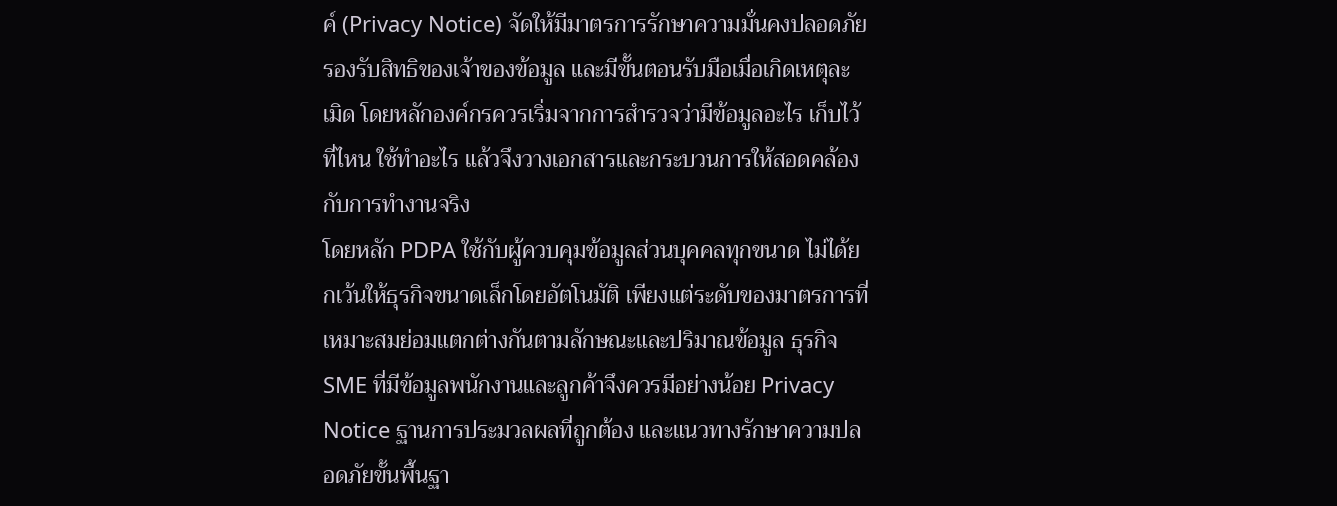ค์ (Privacy Notice) จัดให้มีมาตรการรักษาความมั่นคงปลอดภัย รองรับสิทธิของเจ้าของข้อมูล และมีขั้นตอนรับมือเมื่อเกิดเหตุละเมิด โดยหลักองค์กรควรเริ่มจากการสำรวจว่ามีข้อมูลอะไร เก็บไว้ที่ไหน ใช้ทำอะไร แล้วจึงวางเอกสารและกระบวนการให้สอดคล้องกับการทำงานจริง
โดยหลัก PDPA ใช้กับผู้ควบคุมข้อมูลส่วนบุคคลทุกขนาด ไม่ได้ยกเว้นให้ธุรกิจขนาดเล็กโดยอัตโนมัติ เพียงแต่ระดับของมาตรการที่เหมาะสมย่อมแตกต่างกันตามลักษณะและปริมาณข้อมูล ธุรกิจ SME ที่มีข้อมูลพนักงานและลูกค้าจึงควรมีอย่างน้อย Privacy Notice ฐานการประมวลผลที่ถูกต้อง และแนวทางรักษาความปลอดภัยขั้นพื้นฐา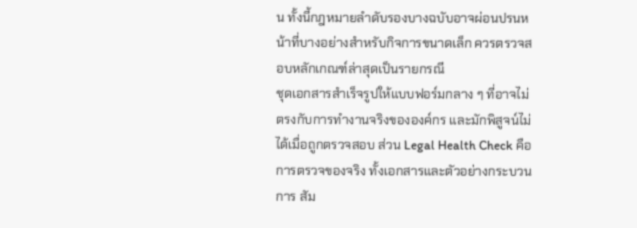น ทั้งนี้กฎหมายลำดับรองบางฉบับอาจผ่อนปรนหน้าที่บางอย่างสำหรับกิจการขนาดเล็ก ควรตรวจสอบหลักเกณฑ์ล่าสุดเป็นรายกรณี
ชุดเอกสารสำเร็จรูปให้แบบฟอร์มกลาง ๆ ที่อาจไม่ตรงกับการทำงานจริงขององค์กร และมักพิสูจน์ไม่ได้เมื่อถูกตรวจสอบ ส่วน Legal Health Check คือการตรวจของจริง ทั้งเอกสารและตัวอย่างกระบวนการ สัม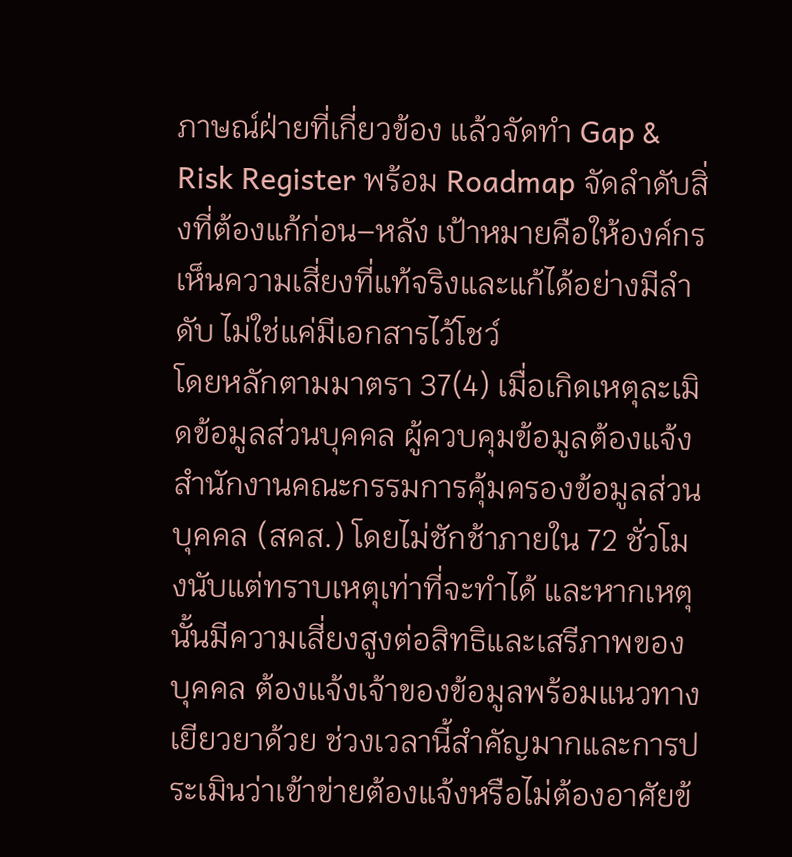ภาษณ์ฝ่ายที่เกี่ยวข้อง แล้วจัดทำ Gap & Risk Register พร้อม Roadmap จัดลำดับสิ่งที่ต้องแก้ก่อน–หลัง เป้าหมายคือให้องค์กรเห็นความเสี่ยงที่แท้จริงและแก้ได้อย่างมีลำดับ ไม่ใช่แค่มีเอกสารไว้โชว์
โดยหลักตามมาตรา 37(4) เมื่อเกิดเหตุละเมิดข้อมูลส่วนบุคคล ผู้ควบคุมข้อมูลต้องแจ้งสำนักงานคณะกรรมการคุ้มครองข้อมูลส่วนบุคคล (สคส.) โดยไม่ชักช้าภายใน 72 ชั่วโมงนับแต่ทราบเหตุเท่าที่จะทำได้ และหากเหตุนั้นมีความเสี่ยงสูงต่อสิทธิและเสรีภาพของบุคคล ต้องแจ้งเจ้าของข้อมูลพร้อมแนวทางเยียวยาด้วย ช่วงเวลานี้สำคัญมากและการประเมินว่าเข้าข่ายต้องแจ้งหรือไม่ต้องอาศัยข้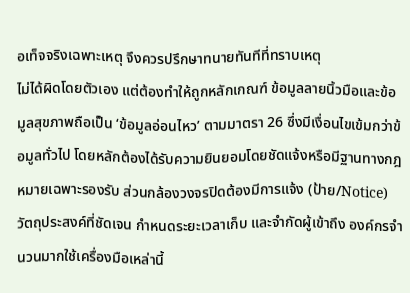อเท็จจริงเฉพาะเหตุ จึงควรปรึกษาทนายทันทีที่ทราบเหตุ
ไม่ได้ผิดโดยตัวเอง แต่ต้องทำให้ถูกหลักเกณฑ์ ข้อมูลลายนิ้วมือและข้อมูลสุขภาพถือเป็น ‘ข้อมูลอ่อนไหว’ ตามมาตรา 26 ซึ่งมีเงื่อนไขเข้มกว่าข้อมูลทั่วไป โดยหลักต้องได้รับความยินยอมโดยชัดแจ้งหรือมีฐานทางกฎหมายเฉพาะรองรับ ส่วนกล้องวงจรปิดต้องมีการแจ้ง (ป้าย/Notice) วัตถุประสงค์ที่ชัดเจน กำหนดระยะเวลาเก็บ และจำกัดผู้เข้าถึง องค์กรจำนวนมากใช้เครื่องมือเหล่านี้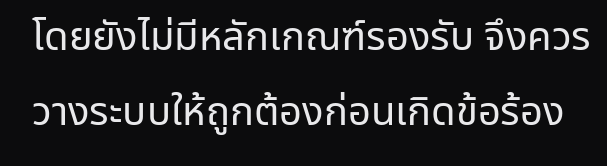โดยยังไม่มีหลักเกณฑ์รองรับ จึงควรวางระบบให้ถูกต้องก่อนเกิดข้อร้อง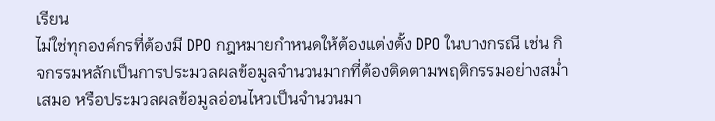เรียน
ไม่ใช่ทุกองค์กรที่ต้องมี DPO กฎหมายกำหนดให้ต้องแต่งตั้ง DPO ในบางกรณี เช่น กิจกรรมหลักเป็นการประมวลผลข้อมูลจำนวนมากที่ต้องติดตามพฤติกรรมอย่างสม่ำเสมอ หรือประมวลผลข้อมูลอ่อนไหวเป็นจำนวนมา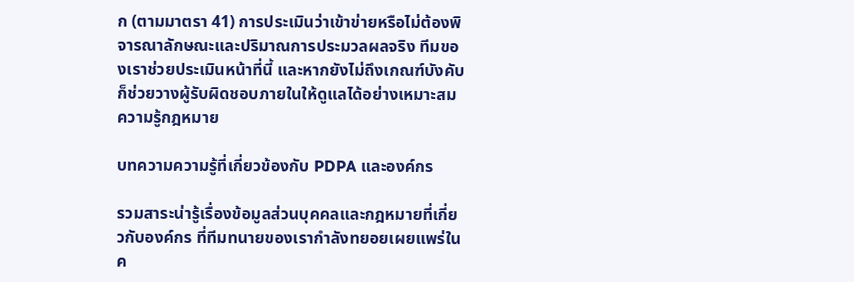ก (ตามมาตรา 41) การประเมินว่าเข้าข่ายหรือไม่ต้องพิจารณาลักษณะและปริมาณการประมวลผลจริง ทีมของเราช่วยประเมินหน้าที่นี้ และหากยังไม่ถึงเกณฑ์บังคับ ก็ช่วยวางผู้รับผิดชอบภายในให้ดูแลได้อย่างเหมาะสม
ความรู้กฎหมาย

บทความความรู้ที่เกี่ยวข้องกับ PDPA และองค์กร

รวมสาระน่ารู้เรื่องข้อมูลส่วนบุคคลและกฎหมายที่เกี่ยวกับองค์กร ที่ทีมทนายของเรากำลังทยอยเผยแพร่ในค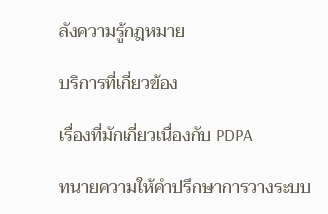ลังความรู้กฎหมาย

บริการที่เกี่ยวข้อง

เรื่องที่มักเกี่ยวเนื่องกับ PDPA

ทนายความให้คำปรึกษาการวางระบบ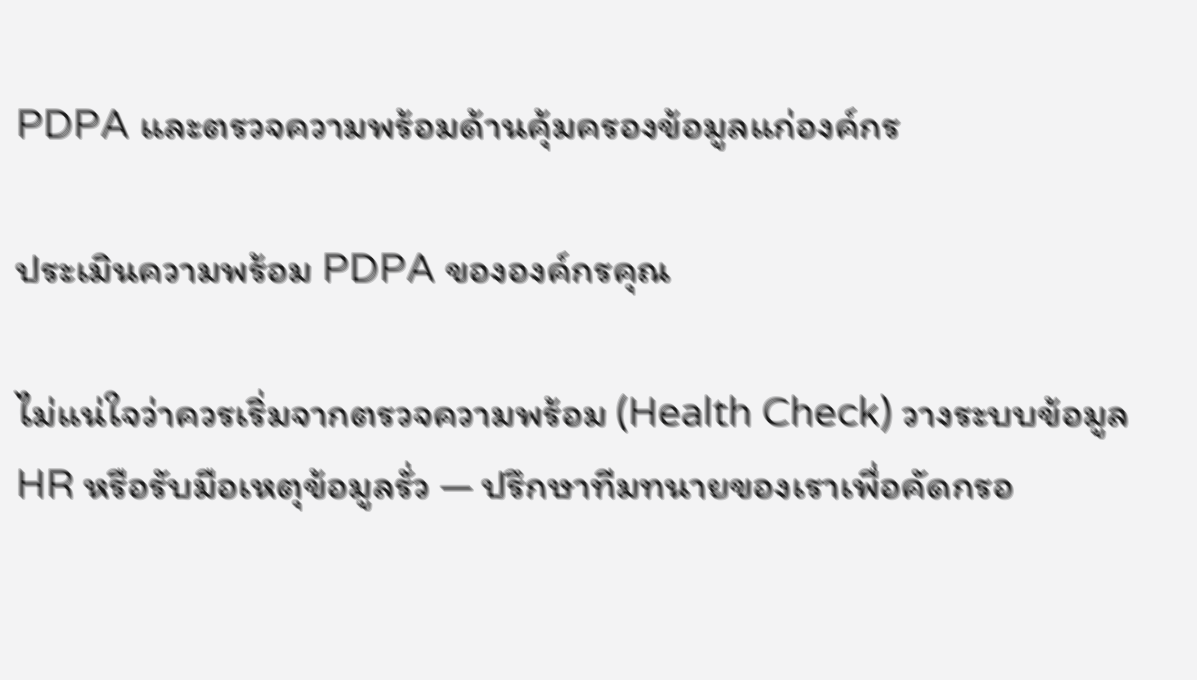PDPA และตรวจความพร้อมด้านคุ้มครองข้อมูลแก่องค์กร

ประเมินความพร้อม PDPA ขององค์กรคุณ

ไม่แน่ใจว่าควรเริ่มจากตรวจความพร้อม (Health Check) วางระบบข้อมูล HR หรือรับมือเหตุข้อมูลรั่ว — ปรึกษาทีมทนายของเราเพื่อคัดกรอ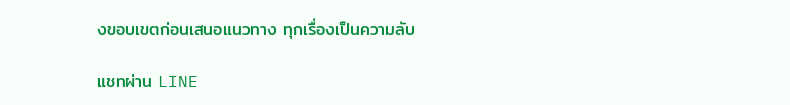งขอบเขตก่อนเสนอแนวทาง ทุกเรื่องเป็นความลับ

แชทผ่าน LINE